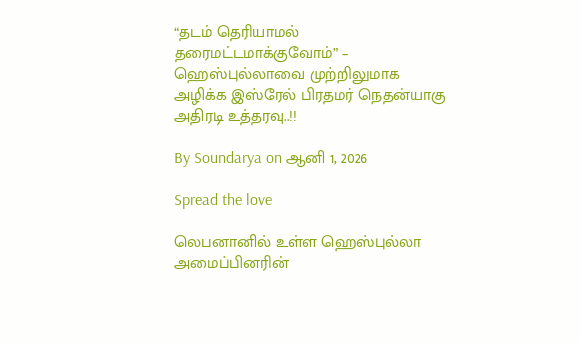“தடம் தெரியாமல் தரைமட்டமாக்குவோம்” – ஹெஸ்புல்லாவை முற்றிலுமாக அழிக்க இஸ்ரேல் பிரதமர் நெதன்யாகு அதிரடி உத்தரவு..!!

By Soundarya on ஆனி 1, 2026

Spread the love

லெபனானில் உள்ள ஹெஸ்புல்லா அமைப்பினரின்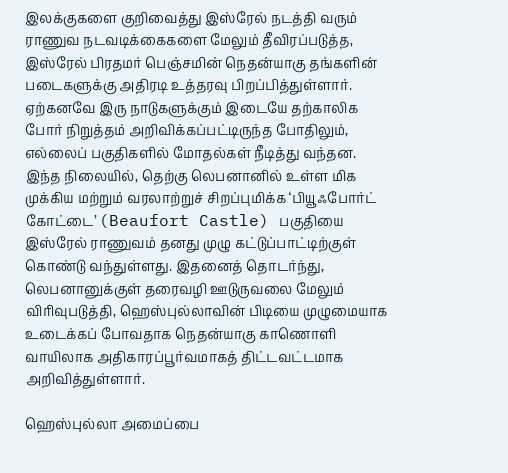இலக்குகளை குறிவைத்து இஸ்ரேல் நடத்தி வரும் ராணுவ நடவடிக்கைகளை மேலும் தீவிரப்படுத்த, இஸ்ரேல் பிரதமர் பெஞ்சமின் நெதன்யாகு தங்களின் படைகளுக்கு அதிரடி உத்தரவு பிறப்பித்துள்ளார். ஏற்கனவே இரு நாடுகளுக்கும் இடையே தற்காலிக போர் நிறுத்தம் அறிவிக்கப்பட்டிருந்த போதிலும், எல்லைப் பகுதிகளில் மோதல்கள் நீடித்து வந்தன. இந்த நிலையில், தெற்கு லெபனானில் உள்ள மிக முக்கிய மற்றும் வரலாற்றுச் சிறப்புமிக்க ‘பியூஃபோர்ட் கோட்டை’ (Beaufort Castle) பகுதியை இஸ்ரேல் ராணுவம் தனது முழு கட்டுப்பாட்டிற்குள் கொண்டு வந்துள்ளது. இதனைத் தொடர்ந்து, லெபனானுக்குள் தரைவழி ஊடுருவலை மேலும் விரிவுபடுத்தி, ஹெஸ்புல்லாவின் பிடியை முழுமையாக உடைக்கப் போவதாக நெதன்யாகு காணொளி வாயிலாக அதிகாரப்பூர்வமாகத் திட்டவட்டமாக அறிவித்துள்ளார்.

ஹெஸ்புல்லா அமைப்பை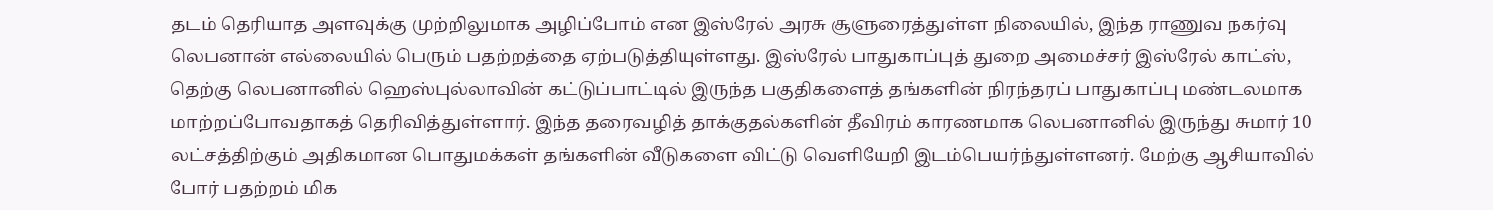தடம் தெரியாத அளவுக்கு முற்றிலுமாக அழிப்போம் என இஸ்ரேல் அரசு சூளுரைத்துள்ள நிலையில், இந்த ராணுவ நகர்வு லெபனான் எல்லையில் பெரும் பதற்றத்தை ஏற்படுத்தியுள்ளது. இஸ்ரேல் பாதுகாப்புத் துறை அமைச்சர் இஸ்ரேல் காட்ஸ், தெற்கு லெபனானில் ஹெஸ்புல்லாவின் கட்டுப்பாட்டில் இருந்த பகுதிகளைத் தங்களின் நிரந்தரப் பாதுகாப்பு மண்டலமாக மாற்றப்போவதாகத் தெரிவித்துள்ளார். இந்த தரைவழித் தாக்குதல்களின் தீவிரம் காரணமாக லெபனானில் இருந்து சுமார் 10 லட்சத்திற்கும் அதிகமான பொதுமக்கள் தங்களின் வீடுகளை விட்டு வெளியேறி இடம்பெயர்ந்துள்ளனர். மேற்கு ஆசியாவில் போர் பதற்றம் மிக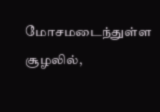மோசமடைந்துள்ள சூழலில்,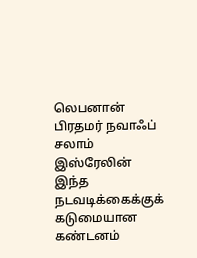லெபனான் பிரதமர் நவாஃப் சலாம் இஸ்ரேலின் இந்த நடவடிக்கைக்குக் கடுமையான கண்டனம்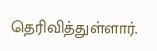தெரிவித்துள்ளார்.